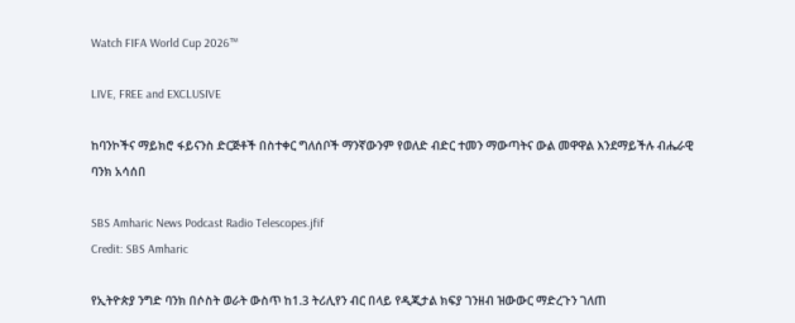Watch FIFA World Cup 2026™

LIVE, FREE and EXCLUSIVE

ከባንኮችና ማይክሮ ፋይናንስ ድርጅቶች በስተቀር ግለሰቦች ማንኛውንም የወለድ ብድር ተመን ማውጣትና ውል መዋዋል እንደማይችሉ ብሔራዊ ባንክ አሳሰበ

SBS Amharic News Podcast Radio Telescopes.jfif
Credit: SBS Amharic

የኢትዮጵያ ንግድ ባንክ በሶስት ወራት ውስጥ ከ1.3 ትሪሊየን ብር በላይ የዲጂታል ክፍያ ገንዘብ ዝውውር ማድረጉን ገለጠ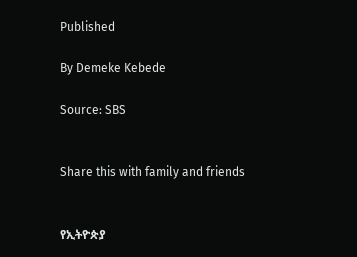Published

By Demeke Kebede

Source: SBS


Share this with family and friends


የኢትዮጵያ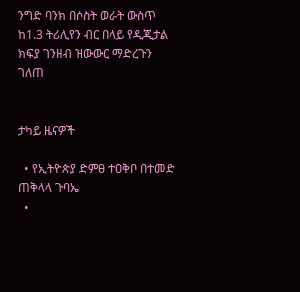ንግድ ባንክ በሶስት ወራት ውስጥ ከ1.3 ትሪሊየን ብር በላይ የዲጂታል ክፍያ ገንዘብ ዝውውር ማድረጉን ገለጠ


ታካይ ዜናዎች

  • የኢትዮጵያ ድምፀ ተዐቅቦ በተመድ ጠቅላላ ጉባኤ
  •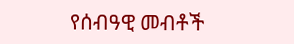የሰብዓዊ መብቶች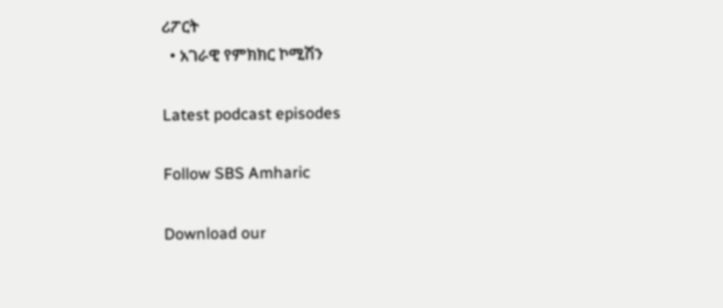ሪፖርት
  • አገራዊ የምክክር ኮሚሽን

Latest podcast episodes

Follow SBS Amharic

Download our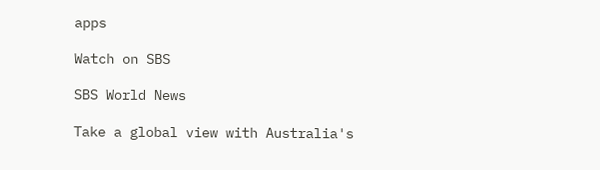apps

Watch on SBS

SBS World News

Take a global view with Australia's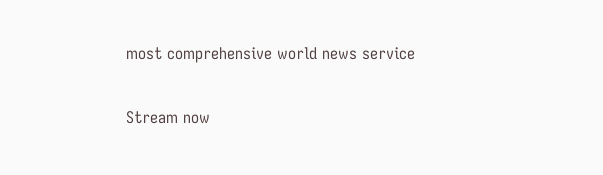most comprehensive world news service

Stream now